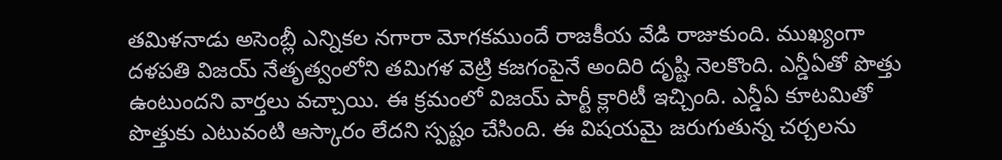తమిళనాడు అసెంబ్లీ ఎన్నికల నగారా మోగకముందే రాజకీయ వేడి రాజుకుంది. ముఖ్యంగా దళపతి విజయ్ నేతృత్వంలోని తమిగళ వెట్రి కజగంపైనే అందిరి దృష్టి నెలకొంది. ఎన్డీఏతో పొత్తు ఉంటుందని వార్తలు వచ్చాయి. ఈ క్రమంలో విజయ్ పార్టీ క్లారిటీ ఇచ్చింది. ఎన్డీఏ కూటమితో పొత్తుకు ఎటువంటి ఆస్కారం లేదని స్పష్టం చేసింది. ఈ విషయమై జరుగుతున్న చర్చలను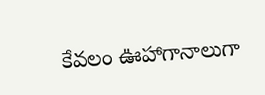కేవలం ఊహాగానాలుగా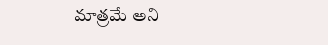మాత్రమే అని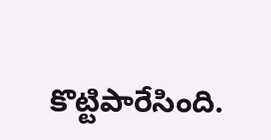కొట్టిపారేసింది.